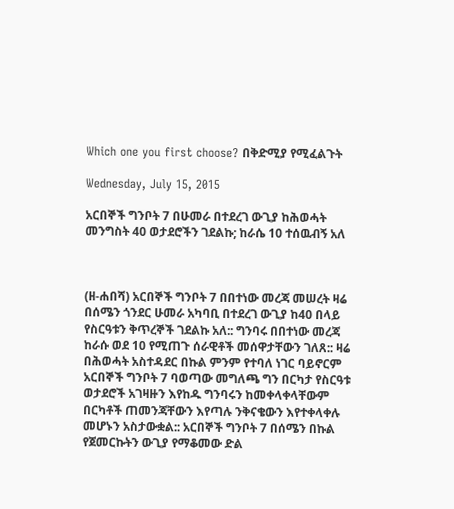Which one you first choose? በቅድሚያ የሚፈልጉት

Wednesday, July 15, 2015

አርበኞች ግንቦት 7 በሁመራ በተደረገ ውጊያ ከሕወሓት መንግስት 40 ወታደሮችን ገደልኩ; ከራሴ 10 ተሰዉብኝ አለ



(ዘ-ሐበሻ) አርበኞች ግንቦት 7 በበተነው መረጃ መሠረት ዛሬ በሰሜን ጎንደር ሁመራ አካባቢ በተደረገ ውጊያ ከ40 በላይ የስርዓቱን ቅጥረኞች ገደልኩ አለ:: ግንባሩ በበተነው መረጃ ከራሱ ወደ 10 የሚጠጉ ሰራዊቶች መሰዋታቸውን ገለጸ:: ዛሬ በሕወሓት አስተዳደር በኩል ምንም የተባለ ነገር ባይኖርም አርበኞች ግንቦት 7 ባወጣው መግለጫ ግን በርካታ የስርዓቱ ወታደሮች አገዛዙን እየከዱ ግንባሩን ከመቀላቀላቸውም በርካቶች ጠመንጃቸውን እየጣሉ ንቅናቄውን እየተቀላቀሉ መሆኑን አስታውቋል:: አርበኞች ግንቦት 7 በሰሜን በኩል የጀመርኩትን ውጊያ የማቆመው ድል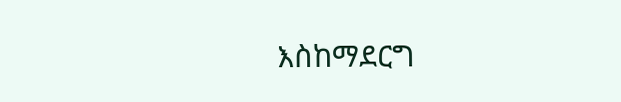እስከማደርግ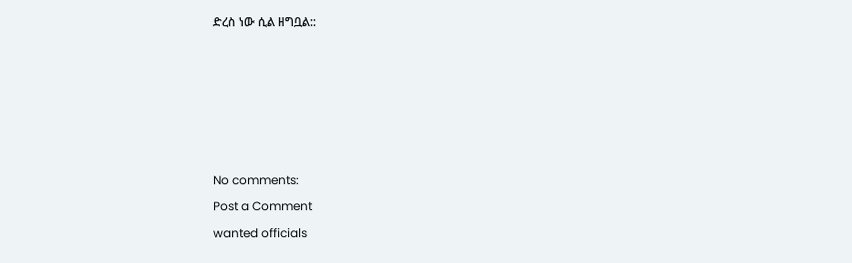ድረስ ነው ሲል ዘግቧል::











No comments:

Post a Comment

wanted officials